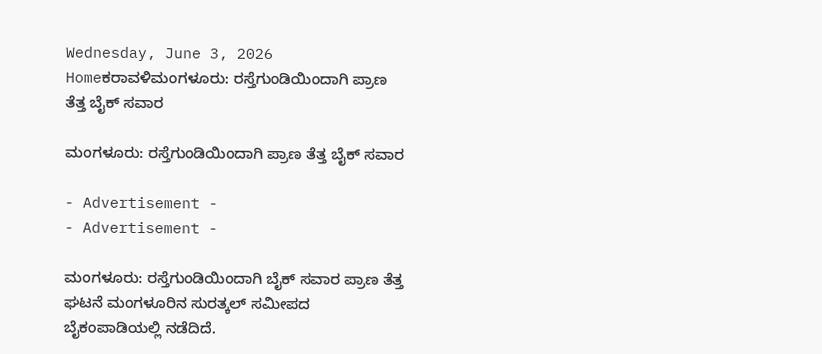Wednesday, June 3, 2026
Homeಕರಾವಳಿಮಂಗಳೂರು: ರಸ್ತೆಗುಂಡಿಯಿಂದಾಗಿ ಪ್ರಾಣ ತೆತ್ತ ಬೈಕ್ ಸವಾರ

ಮಂಗಳೂರು: ರಸ್ತೆಗುಂಡಿಯಿಂದಾಗಿ ಪ್ರಾಣ ತೆತ್ತ ಬೈಕ್ ಸವಾರ

- Advertisement -
- Advertisement -

ಮಂಗಳೂರು: ರಸ್ತೆಗುಂಡಿಯಿಂದಾಗಿ ಬೈಕ್ ಸವಾರ ಪ್ರಾಣ ತೆತ್ತ ಘಟನೆ ಮಂಗಳೂರಿನ ಸುರತ್ಕಲ್ ಸಮೀಪದ ಬೈಕಂಪಾಡಿಯಲ್ಲಿ ನಡೆದಿದೆ.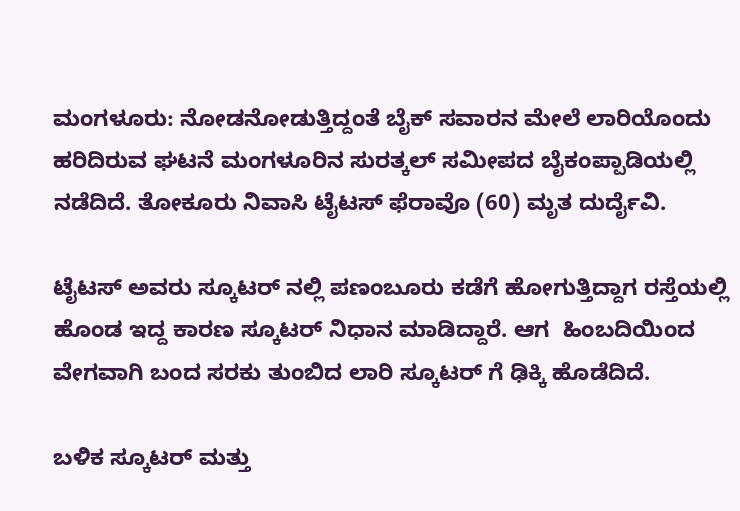ಮಂಗಳೂರು: ನೋಡನೋಡುತ್ತಿದ್ದಂತೆ ಬೈಕ್ ಸವಾರನ ಮೇಲೆ ಲಾರಿಯೊಂದು ಹರಿದಿರುವ ಘಟನೆ ಮಂಗಳೂರಿನ ಸುರತ್ಕಲ್ ಸಮೀಪದ ಬೈಕಂಪ್ಪಾಡಿಯಲ್ಲಿ ನಡೆದಿದೆ. ತೋಕೂರು ನಿವಾಸಿ ಟೈಟಸ್‌ ಫೆರಾವೊ (60) ಮೃತ ದುರ್ದೈವಿ.

ಟೈಟಸ್‌ ಅವರು ಸ್ಕೂಟರ್‌ ನಲ್ಲಿ ಪಣಂಬೂರು ಕಡೆಗೆ ಹೋಗುತ್ತಿದ್ದಾಗ ರಸ್ತೆಯಲ್ಲಿ ಹೊಂಡ ಇದ್ದ ಕಾರಣ ಸ್ಕೂಟರ್ ನಿಧಾನ ಮಾಡಿದ್ದಾರೆ. ಆಗ  ಹಿಂಬದಿಯಿಂದ ವೇಗವಾಗಿ ಬಂದ ಸರಕು ತುಂಬಿದ ಲಾರಿ ಸ್ಕೂಟರ್‌ ಗೆ ಢಿಕ್ಕಿ ಹೊಡೆದಿದೆ.

ಬಳಿಕ ಸ್ಕೂಟರ್‌ ಮತ್ತು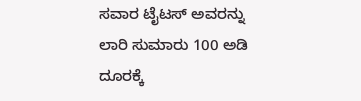ಸವಾರ ಟೈಟಸ್‌ ಅವರನ್ನು ಲಾರಿ ಸುಮಾರು 100 ಅಡಿ ದೂರಕ್ಕೆ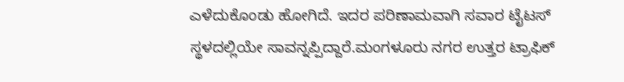ಎಳೆದುಕೊಂಡು ಹೋಗಿದೆ. ಇದರ ಪರಿಣಾಮವಾಗಿ ಸವಾರ ಟೈಟಸ್‌ ಸ್ಥಳದಲ್ಲಿಯೇ ಸಾವನ್ನಪ್ಪಿದ್ದಾರೆ.ಮಂಗಳೂರು ನಗರ ಉತ್ತರ ಟ್ರಾಫಿಕ್‌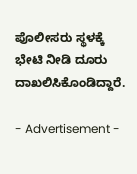ಪೊಲೀಸರು ಸ್ಥಳಕ್ಕೆ ಭೇಟಿ ನೀಡಿ ದೂರು ದಾಖಲಿಸಿಕೊಂಡಿದ್ದಾರೆ.

- Advertisement -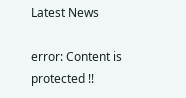Latest News

error: Content is protected !!